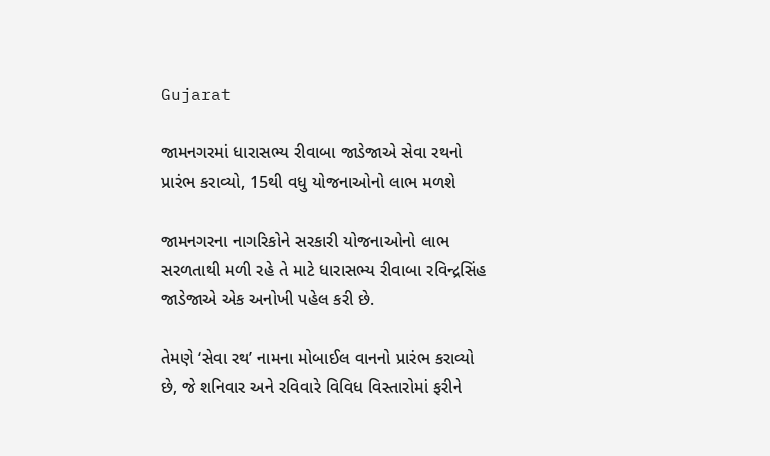Gujarat

જામનગરમાં ધારાસભ્ય રીવાબા જાડેજાએ સેવા રથનો પ્રારંભ કરાવ્યો, 15થી વધુ યોજનાઓનો લાભ મળશે

જામનગરના નાગરિકોને સરકારી યોજનાઓનો લાભ સરળતાથી મળી રહે તે માટે ધારાસભ્ય રીવાબા રવિન્દ્રસિંહ જાડેજાએ એક અનોખી પહેલ કરી છે.

તેમણે ‘સેવા રથ’ નામના મોબાઈલ વાનનો પ્રારંભ કરાવ્યો છે, જે શનિવાર અને રવિવારે વિવિધ વિસ્તારોમાં ફરીને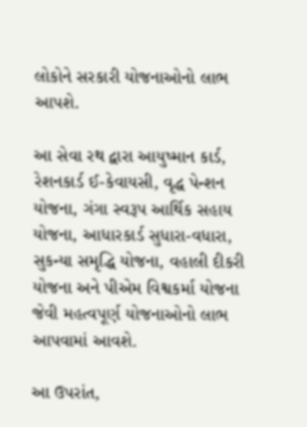લોકોને સરકારી યોજનાઓનો લાભ આપશે.

આ સેવા રથ દ્વારા આયુષ્માન કાર્ડ, રેશનકાર્ડ ઈ-કેવાયસી, વૃદ્ધ પેન્શન યોજના, ગંગા સ્વરૂપ આર્થિક સહાય યોજના, આધારકાર્ડ સુધારા-વધારા, સુકન્યા સમૃદ્ધિ યોજના, વહાલી દીકરી યોજના અને પીએમ વિશ્વકર્મા યોજના જેવી મહત્વપૂર્ણ યોજનાઓનો લાભ આપવામાં આવશે.

આ ઉપરાંત,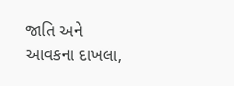જાતિ અને આવકના દાખલા,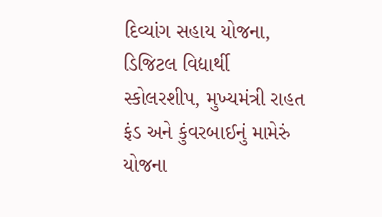દિવ્યાંગ સહાય યોજના, ડિજિટલ વિદ્યાર્થી સ્કોલરશીપ, મુખ્યમંત્રી રાહત ફંડ અને કુંવરબાઈનું મામેરું યોજના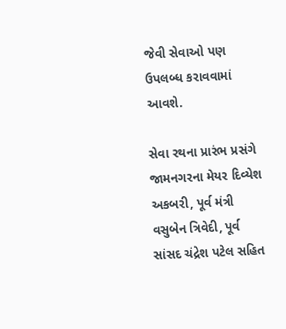જેવી સેવાઓ પણ ઉપલબ્ધ કરાવવામાં આવશે.

સેવા રથના પ્રારંભ પ્રસંગે જામનગરના મેયર દિવ્યેશ અકબરી, પૂર્વ મંત્રી વસુબેન ત્રિવેદી, પૂર્વ સાંસદ ચંદ્રેશ પટેલ સહિત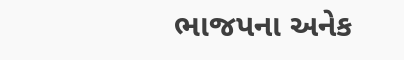ભાજપના અનેક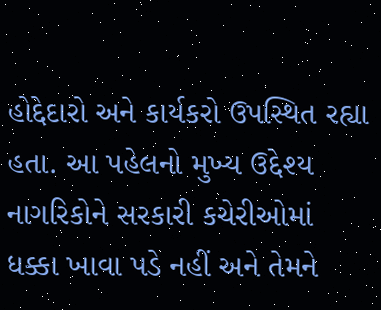હોદ્દેદારો અને કાર્યકરો ઉપસ્થિત રહ્યા હતા. આ પહેલનો મુખ્ય ઉદ્દેશ્ય નાગરિકોને સરકારી કચેરીઓમાં ધક્કા ખાવા પડે નહીં અને તેમને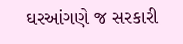ઘરઆંગણે જ સરકારી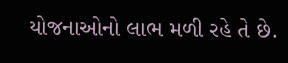યોજનાઓનો લાભ મળી રહે તે છે.